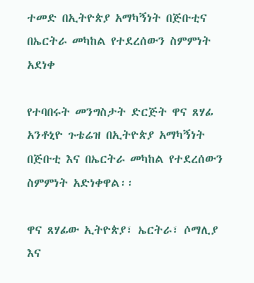ተመድ በኢትዮጵያ አማካኝነት በጅቡቲና በኤርትራ መካከል የተደረሰውን ስምምነት አደነቀ

የተባበሩት መንግስታት ድርጅት ዋና ጸሃፊ አንቶኒዮ ጉቴሬዝ በኢትዮጵያ አማካኝነት በጅቡቲ እና በኤርትራ መካከል የተደረሰውን ስምምነት አድነቀዋል፡፡

ዋና ጸሃፊው ኢትዮጵያ፣ ኤርትራ፣ ሶማሊያ እና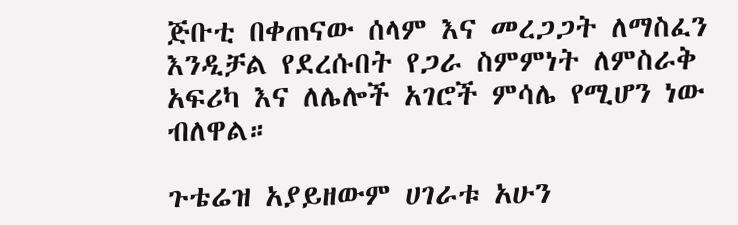ጅቡቲ በቀጠናው ሰላም እና መረጋጋት ለማስፈን እንዲቻል የደረሱበት የጋራ ስምምነት ለምስራቅ አፍሪካ እና ለሌሎች አገሮች ምሳሌ የሚሆን ነው ብለዋል።

ጉቴሬዝ አያይዘውም ሀገራቱ አሁን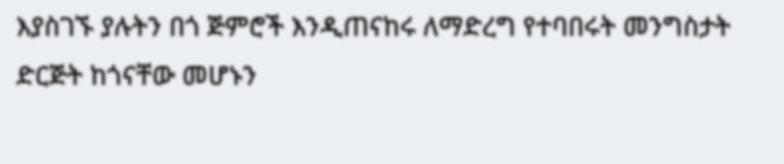እያስገኙ ያሉትን በጎ ጅምሮች እንዲጠናከሩ ለማድረግ የተባበሩት መንግስታት ድርጅት ከጎናቸው መሆኑን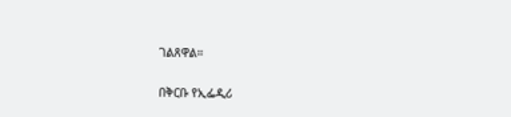ገልጸዋል።

በቅርቡ የኢፌዲሪ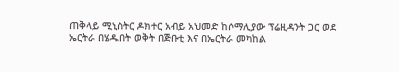ጠቅላይ ሚኒስትር ዶክተር አብይ አህመድ ከሶማሊያው ፕሬዚዳንት ጋር ወደ ኤርትራ በሄዱበት ወቅት በጅቡቲ እና በኤርትራ መካከል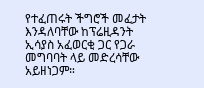የተፈጠሩት ችግሮች መፈታት እንዳለባቸው ከፕሬዚዳንት ኢሳያስ አፈወርቂ ጋር የጋራ መግባባት ላይ መድረሳቸው አይዘነጋም።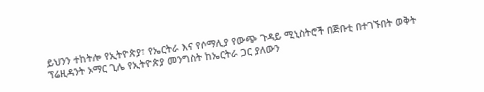ይህንን ተከትሎ የኢትዮጵያ፣ የኤርትራ እና የሶማሊያ የውጭ ጉዳይ ሚኒስትሮች በጅቡቲ በተገኙበት ወቅት ፕሬዚዳንት ኦማር ጊሌ የኢትዮጵያ መንግስት ከኤርትራ ጋር ያለውን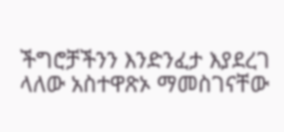ችግሮቻችንን እንድንፈታ እያደረገ ላለው አስተዋጽኦ ማመስገናቸው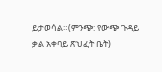ይታወሳል።(ምንጭ: የውጭ ጉዳይ ቃል አቀባይ ጽህፈት ቤት)